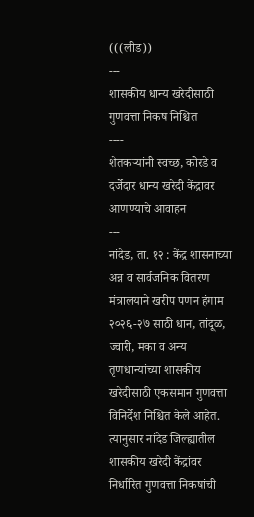(((लीड))
---
शासकीय धान्य खरेदीसाठी गुणवत्ता निकष निश्चित
----
शेतकऱ्यांनी स्वच्छ, कोरडे व दर्जेदार धान्य खरेदी केंद्रावर आणण्याचे आवाहन
---
नांदेड, ता. १२ : केंद्र शासनाच्या अन्न व सार्वजनिक वितरण मंत्रालयाने खरीप पणन हंगाम २०२६-२७ साठी धान, तांदूळ, ज्वारी, मका व अन्य तृणधान्यांच्या शासकीय खरेदीसाठी एकसमान गुणवत्ता विनिर्देश निश्चित केले आहेत. त्यानुसार नांदेड जिल्ह्यातील शासकीय खरेदी केंद्रांवर निर्धारित गुणवत्ता निकषांची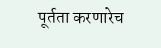पूर्तता करणारेच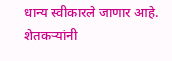धान्य स्वीकारले जाणार आहे. शेतकऱ्यांनी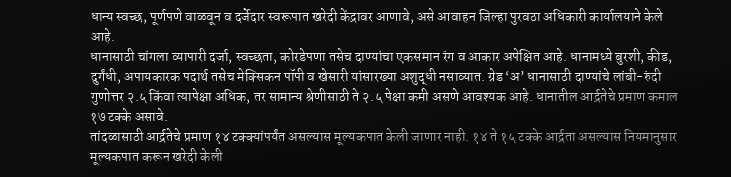धान्य स्वच्छ, पूर्णपणे वाळवून व दर्जेदार स्वरूपात खरेदी केंद्रावर आणावे, असे आवाहन जिल्हा पुरवठा अधिकारी कार्यालयाने केले आहे.
धानासाठी चांगला व्यापारी दर्जा, स्वच्छता, कोरडेपणा तसेच दाण्यांचा एकसमान रंग व आकार अपेक्षित आहे. धानामध्ये बुरशी, कीड, दुर्गंधी, अपायकारक पदार्थ तसेच मेक्सिकन पॉपी व खेसारी यांसारख्या अशुद्धी नसाव्यात. ग्रेड ‘अ’ धानासाठी दाण्यांचे लांबी-रुंदी गुणोत्तर २.५ किंवा त्यापेक्षा अधिक, तर सामान्य श्रेणीसाठी ते २.५ पेक्षा कमी असणे आवश्यक आहे. धानातील आर्द्रतेचे प्रमाण कमाल १७ टक्के असावे.
तांदळासाठी आर्द्रतेचे प्रमाण १४ टक्क्यांपर्यंत असल्यास मूल्यकपात केली जाणार नाही. १४ ते १५ टक्के आर्द्रता असल्यास नियमानुसार मूल्यकपात करून खरेदी केली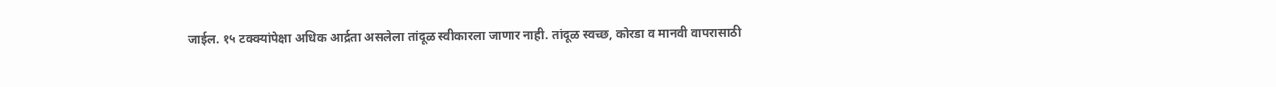जाईल. १५ टक्क्यांपेक्षा अधिक आर्द्रता असलेला तांदूळ स्वीकारला जाणार नाही. तांदूळ स्वच्छ, कोरडा व मानवी वापरासाठी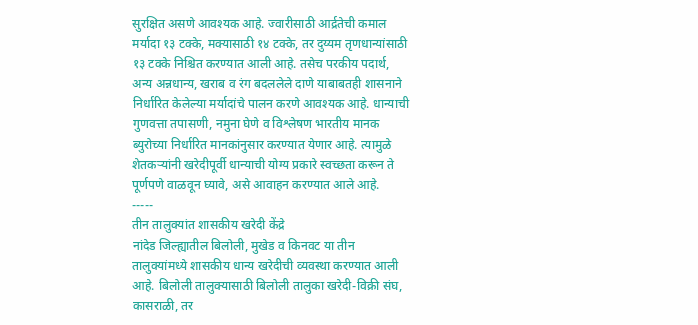सुरक्षित असणे आवश्यक आहे. ज्वारीसाठी आर्द्रतेची कमाल मर्यादा १३ टक्के, मक्यासाठी १४ टक्के, तर दुय्यम तृणधान्यांसाठी १३ टक्के निश्चित करण्यात आली आहे. तसेच परकीय पदार्थ, अन्य अन्नधान्य, खराब व रंग बदललेले दाणे याबाबतही शासनाने निर्धारित केलेल्या मर्यादांचे पालन करणे आवश्यक आहे. धान्याची गुणवत्ता तपासणी, नमुना घेणे व विश्लेषण भारतीय मानक ब्युरोच्या निर्धारित मानकांनुसार करण्यात येणार आहे. त्यामुळे शेतकऱ्यांनी खरेदीपूर्वी धान्याची योग्य प्रकारे स्वच्छता करून ते पूर्णपणे वाळवून घ्यावे, असे आवाहन करण्यात आले आहे.
-----
तीन तालुक्यांत शासकीय खरेदी केंद्रे
नांदेड जिल्ह्यातील बिलोली, मुखेड व किनवट या तीन तालुक्यांमध्ये शासकीय धान्य खरेदीची व्यवस्था करण्यात आली आहे. बिलोली तालुक्यासाठी बिलोली तालुका खरेदी-विक्री संघ, कासराळी, तर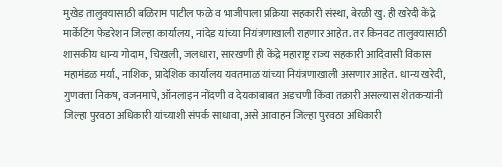मुखेड तालुक्यासाठी बळिराम पाटील फळे व भाजीपाला प्रक्रिया सहकारी संस्था, बेरळी खु. ही खरेदी केंद्रे मार्केटिंग फेडरेशन जिल्हा कार्यालय, नांदेड यांच्या नियंत्रणाखाली राहणार आहेत. तर किनवट तालुक्यासाठी शासकीय धान्य गोदाम, चिखली, जलधारा, सारखणी ही केंद्रे महाराष्ट्र राज्य सहकारी आदिवासी विकास महामंडळ मर्या., नाशिक, प्रादेशिक कार्यालय यवतमाळ यांच्या नियंत्रणाखाली असणार आहेत. धान्य खरेदी, गुणवत्ता निकष, वजनमापे, ऑनलाइन नोंदणी व देयकाबाबत अडचणी किंवा तक्रारी असल्यास शेतकऱ्यांनी जिल्हा पुरवठा अधिकारी यांच्याशी संपर्क साधावा, असे आवाहन जिल्हा पुरवठा अधिकारी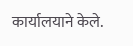कार्यालयाने केले.